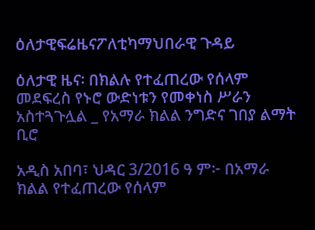ዕለታዊፍሬዜናፖለቲካማህበራዊ ጉዳይ

ዕለታዊ ዜና፡ በክልሉ የተፈጠረው የሰላም መደፍረስ የኑሮ ውድነቱን የመቀነስ ሥራን አስተጓጉሏል _ የአማራ ክልል ንግድና ገበያ ልማት ቢሮ

አዲስ አበባ፣ ህዳር 3/2016 ዓ ም፦ በአማራ ክልል የተፈጠረው የሰላም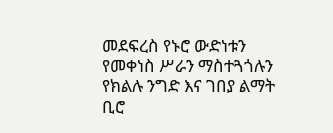መደፍረስ የኑሮ ውድነቱን የመቀነስ ሥራን ማስተጓጎሉን የክልሉ ንግድ እና ገበያ ልማት ቢሮ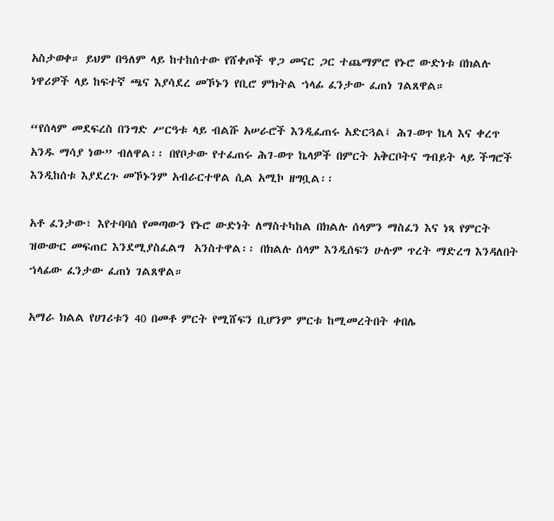አስታወቀ። ይህም በዓለም ላይ ከተከሰተው የሸቀጦች ዋጋ መናር ጋር ተጨማምሮ የኑሮ ውድነቱ በክልሉ ነዋሪዎች ላይ ከፍተኛ ጫና እያሳደረ መኾኑን የቢሮ ምክትል ኀላፊ ፈንታው ፈጠነ ገልጸዋል።

“የሰላም መደፍረስ በንግድ ሥርዓቱ ላይ ብልሹ አሠራሮች እንዲፈጠሩ አድርጓል፤ ሕገ-ወጥ ኬላ እና ቀረጥ አንዱ ማሳያ ነው” ብለዋል፡፡ በየቦታው የተፈጠሩ ሕገ-ወጥ ኬላዎች በምርት አቅርቦትና ግብይት ላይ ችግሮች እንዲከሰቱ እያደረጉ መኾኑንም አብራርተዋል ሲል አሚኮ ዘግቧል፡፡

አቶ ፈንታው፣ እየተባባሰ የመጣውን የኑሮ ውድነት ለማስተካከል በክልሉ ሰላምን ማስፈን እና ነጻ የምርት ዝውውር መፍጠር እንደሚያስፈልግ  አንስተዋል፡፡ በክልሉ ሰላም እንዲሰፍን ሁሉም ጥረት ማድረግ እንዳለበት ኀላፊው ፈንታው ፈጠነ ገልጸዋል።

አማራ ክልል የሀገሪቱን 40 በመቶ ምርት የሚሸፍን ቢሆንም ምርቱ ከሚመረትበት ቀበሌ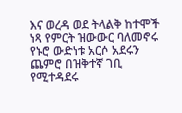እና ወረዳ ወደ ትላልቅ ከተሞች ነጻ የምርት ዝውውር ባለመኖሩ የኑሮ ውድነቱ አርሶ አደሩን ጨምሮ በዝቅተኛ ገቢ የሚተዳደሩ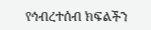የኅብረተሰብ ክፍልችን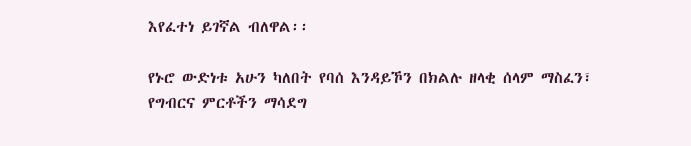እየፈተነ ይገኛል ብለዋል፡፡

የኑሮ ውድነቱ አሁን ካለበት የባሰ እንዳይኾን በክልሉ ዘላቂ ሰላም ማስፈን፣ የግብርና ምርቶችን ማሳደግ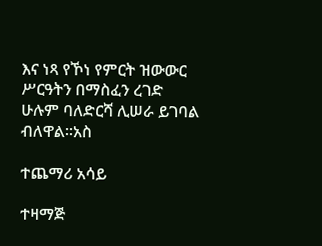እና ነጻ የኾነ የምርት ዝውውር ሥርዓትን በማስፈን ረገድ ሁሉም ባለድርሻ ሊሠራ ይገባል ብለዋል፡፡አስ

ተጨማሪ አሳይ

ተዛማጅ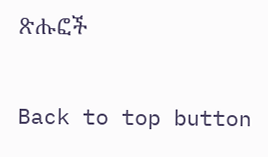ጽሑፎች

Back to top button